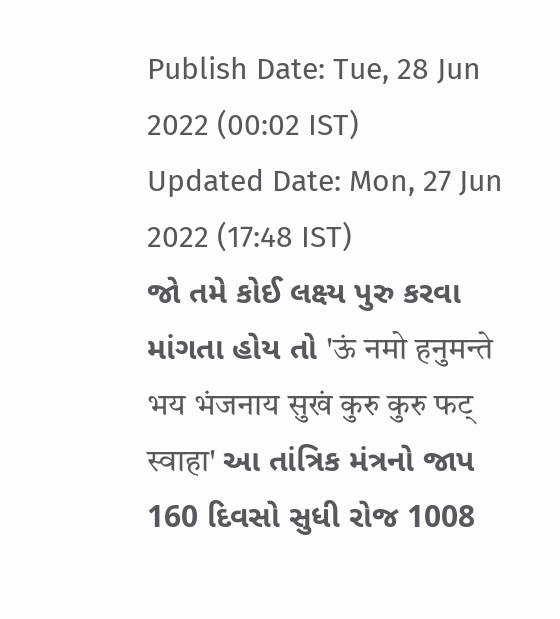Publish Date: Tue, 28 Jun 2022 (00:02 IST)
Updated Date: Mon, 27 Jun 2022 (17:48 IST)
જો તમે કોઈ લક્ષ્ય પુરુ કરવા માંગતા હોય તો 'ऊं नमो हनुमन्ते भय भंजनाय सुखं कुरु कुरु फट् स्वाहा' આ તાંત્રિક મંત્રનો જાપ 160 દિવસો સુધી રોજ 1008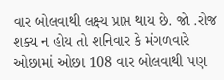વાર બોલવાથી લક્ષ્ય પ્રાપ્ત થાય છે. જો .રોજ શક્ય ન હોય તો શનિવાર કે મંગળવારે ઓછામાં ઓછા 108 વાર બોલવાથી પણ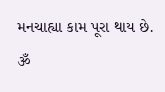મનચાહ્યા કામ પૂરા થાય છે.
ૐ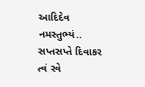આદિદેવ નમસ્તુભ્યં.. સપ્તસપ્તે દિવાકર
ત્વં રવે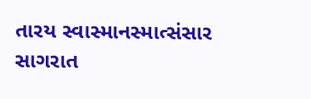તારય સ્વાસ્માનસ્માત્સંસાર સાગરાત